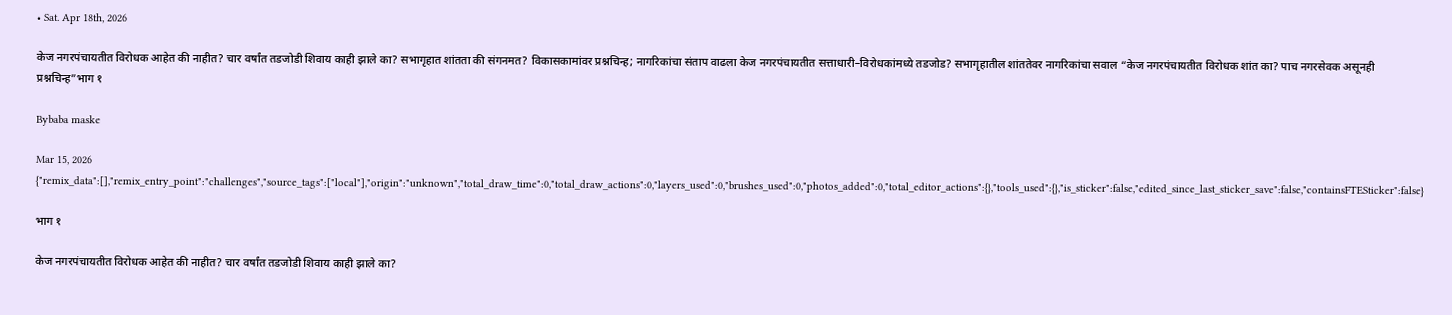• Sat. Apr 18th, 2026

केज नगरपंचायतीत विरोधक आहेत की नाहीत? चार वर्षांत तडजोडी शिवाय काही झाले का? सभागृहात शांतता की संगनमत? विकासकामांवर प्रश्नचिन्ह; नागरिकांचा संताप वाढला केज नगरपंचायतीत सत्ताधारी–विरोधकांमध्ये तडजोड? सभागृहातील शांततेवर नागरिकांचा सवाल “केज नगरपंचायतीत विरोधक शांत का? पाच नगरसेवक असूनही प्रश्नचिन्ह”भाग १

Bybaba maske

Mar 15, 2026
{"remix_data":[],"remix_entry_point":"challenges","source_tags":["local"],"origin":"unknown","total_draw_time":0,"total_draw_actions":0,"layers_used":0,"brushes_used":0,"photos_added":0,"total_editor_actions":{},"tools_used":{},"is_sticker":false,"edited_since_last_sticker_save":false,"containsFTESticker":false}

भाग १

केज नगरपंचायतीत विरोधक आहेत की नाहीत? चार वर्षांत तडजोडी शिवाय काही झाले का?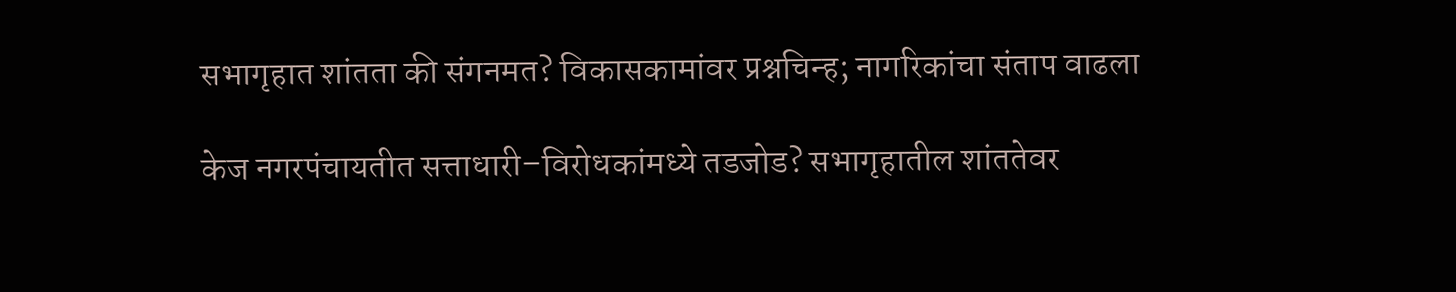सभागृहात शांतता की संगनमत? विकासकामांवर प्रश्नचिन्ह; नागरिकांचा संताप वाढला

केज नगरपंचायतीत सत्ताधारी–विरोधकांमध्ये तडजोड? सभागृहातील शांततेवर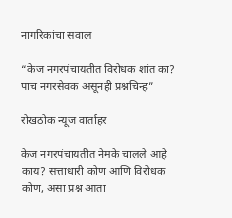नागरिकांचा सवाल

“केज नगरपंचायतीत विरोधक शांत का? पाच नगरसेवक असूनही प्रश्नचिन्ह”

रोखठोक न्यूज वार्ताहर

केज नगरपंचायतीत नेमके चालले आहे काय? सत्ताधारी कोण आणि विरोधक कोण, असा प्रश्न आता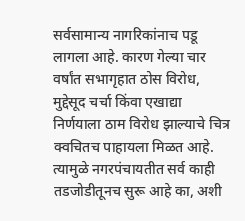सर्वसामान्य नागरिकांनाच पडू लागला आहे. कारण गेल्या चार वर्षांत सभागृहात ठोस विरोध, मुद्देसूद चर्चा किंवा एखाद्या निर्णयाला ठाम विरोध झाल्याचे चित्र क्वचितच पाहायला मिळत आहे. त्यामुळे नगरपंचायतीत सर्व काही तडजोडीतूनच सुरू आहे का, अशी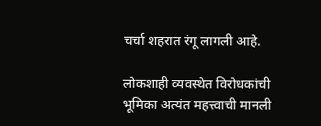चर्चा शहरात रंगू लागली आहे.

लोकशाही व्यवस्थेत विरोधकांची भूमिका अत्यंत महत्त्वाची मानली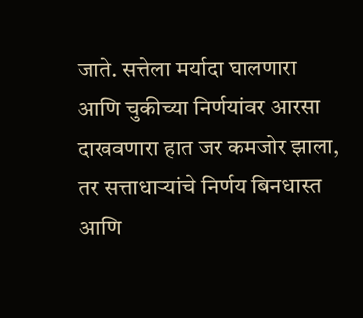जाते. सत्तेला मर्यादा घालणारा आणि चुकीच्या निर्णयांवर आरसा दाखवणारा हात जर कमजोर झाला, तर सत्ताधाऱ्यांचे निर्णय बिनधास्त आणि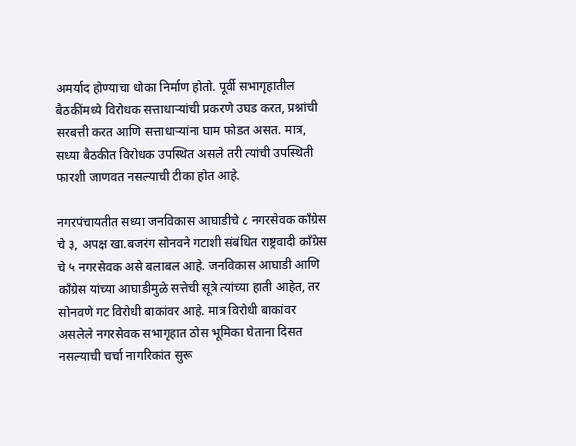अमर्याद होण्याचा धोका निर्माण होतो. पूर्वी सभागृहातील बैठकींमध्ये विरोधक सत्ताधाऱ्यांची प्रकरणे उघड करत, प्रश्नांची सरबत्ती करत आणि सत्ताधाऱ्यांना घाम फोडत असत. मात्र, सध्या बैठकीत विरोधक उपस्थित असले तरी त्यांची उपस्थिती फारशी जाणवत नसल्याची टीका होत आहे.

नगरपंचायतीत सध्या जनविकास आघाडीचे ८ नगरसेवक काँग्रेस चे ३, अपक्ष खा.बजरंग सोनवने गटाशी संबंधित राष्ट्रवादी काँग्रेस  चे ५ नगरसेवक असे बलाबल आहे. जनविकास आघाडी आणि काँग्रेस यांच्या आघाडीमुळे सत्तेची सूत्रे त्यांच्या हाती आहेत, तर सोनवणे गट विरोधी बाकांवर आहे. मात्र विरोधी बाकांवर असलेले नगरसेवक सभागृहात ठोस भूमिका घेताना दिसत नसल्याची चर्चा नागरिकांत सुरू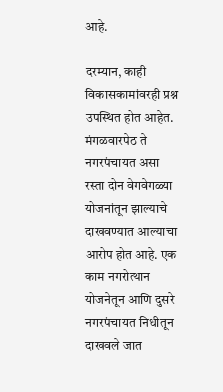आहे.

दरम्यान, काही विकासकामांवरही प्रश्न उपस्थित होत आहेत. मंगळवारपेठ ते नगरपंचायत असा रस्ता दोन वेगवेगळ्या योजनांतून झाल्याचे दाखवण्यात आल्याचा आरोप होत आहे. एक काम नगरोत्थान योजनेतून आणि दुसरे नगरपंचायत निधीतून दाखवले जात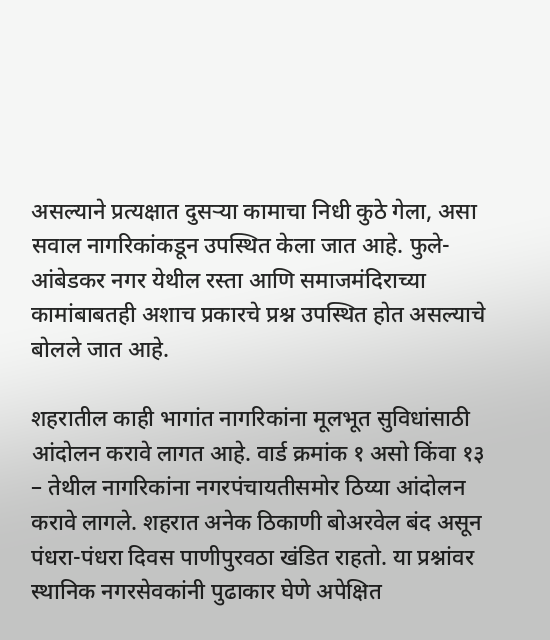असल्याने प्रत्यक्षात दुसऱ्या कामाचा निधी कुठे गेला, असा सवाल नागरिकांकडून उपस्थित केला जात आहे. फुले-आंबेडकर नगर येथील रस्ता आणि समाजमंदिराच्या कामांबाबतही अशाच प्रकारचे प्रश्न उपस्थित होत असल्याचे बोलले जात आहे.

शहरातील काही भागांत नागरिकांना मूलभूत सुविधांसाठी आंदोलन करावे लागत आहे. वार्ड क्रमांक १ असो किंवा १३ – तेथील नागरिकांना नगरपंचायतीसमोर ठिय्या आंदोलन करावे लागले. शहरात अनेक ठिकाणी बोअरवेल बंद असून पंधरा-पंधरा दिवस पाणीपुरवठा खंडित राहतो. या प्रश्नांवर स्थानिक नगरसेवकांनी पुढाकार घेणे अपेक्षित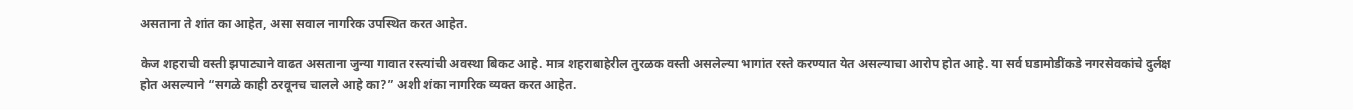असताना ते शांत का आहेत, असा सवाल नागरिक उपस्थित करत आहेत.

केज शहराची वस्ती झपाट्याने वाढत असताना जुन्या गावात रस्त्यांची अवस्था बिकट आहे. मात्र शहराबाहेरील तुरळक वस्ती असलेल्या भागांत रस्ते करण्यात येत असल्याचा आरोप होत आहे. या सर्व घडामोडींकडे नगरसेवकांचे दुर्लक्ष होत असल्याने “सगळे काही ठरवूनच चालले आहे का?” अशी शंका नागरिक व्यक्त करत आहेत.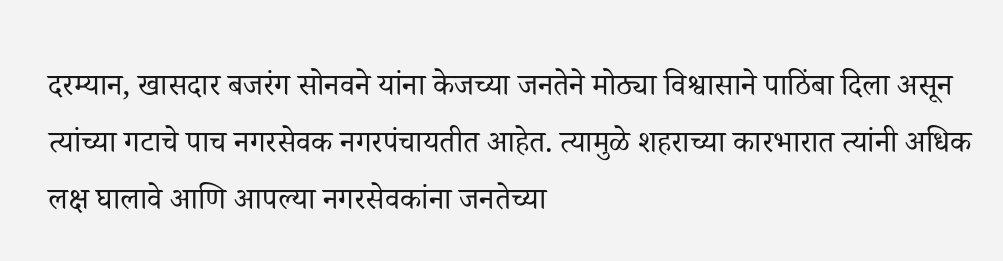दरम्यान, खासदार बजरंग सोनवने यांना केजच्या जनतेने मोठ्या विश्वासाने पाठिंबा दिला असून त्यांच्या गटाचे पाच नगरसेवक नगरपंचायतीत आहेत. त्यामुळे शहराच्या कारभारात त्यांनी अधिक लक्ष घालावे आणि आपल्या नगरसेवकांना जनतेच्या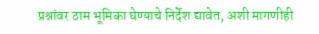प्रश्नांवर ठाम भूमिका घेण्याचे निर्देश द्यावेत, अशी मागणीही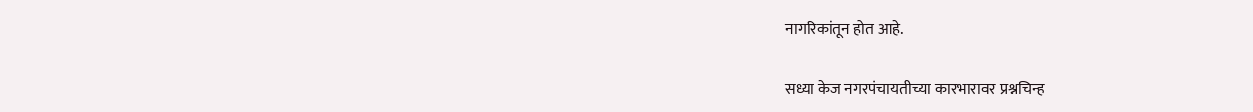नागरिकांतून होत आहे.

सध्या केज नगरपंचायतीच्या कारभारावर प्रश्नचिन्ह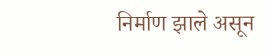निर्माण झाले असून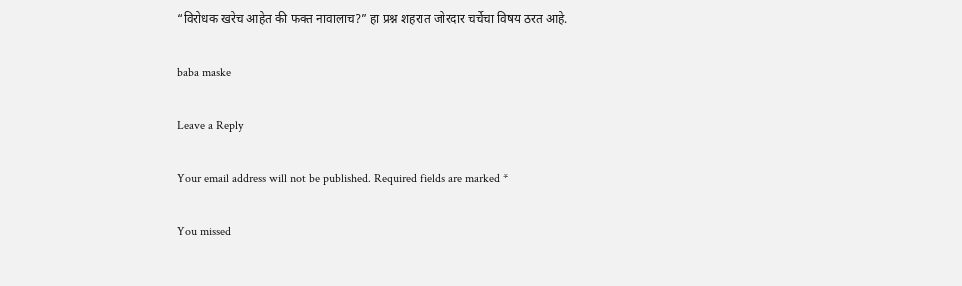“विरोधक खरेच आहेत की फक्त नावालाच?” हा प्रश्न शहरात जोरदार चर्चेचा विषय ठरत आहे.

baba maske

Leave a Reply

Your email address will not be published. Required fields are marked *

You missed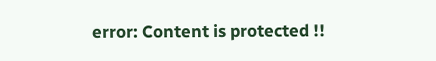error: Content is protected !!